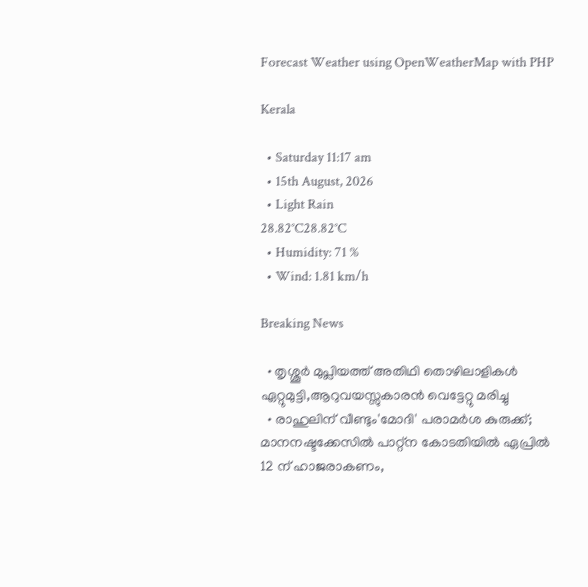Forecast Weather using OpenWeatherMap with PHP

Kerala

  • Saturday 11:17 am
  • 15th August, 2026
  • Light Rain
28.82°C28.82°C
  • Humidity: 71 %
  • Wind: 1.81 km/h

Breaking News

  • തൃശ്ശൂർ മുപ്ലിയത്ത് അതിഥി തൊഴിലാളികൾ ഏറ്റുമുട്ടി,ആറുവയസ്സുകാരൻ വെട്ടേറ്റു മരിച്ചു
  • രാഹുലിന് വീണ്ടും'മോദി' പരാമര്‍ശ കുരുക്ക്; മാനനഷ്ടക്കേസിൽ പാറ്റ്ന കോടതിയിൽ ഏപ്രിൽ 12 ന് ഹാജരാകണം,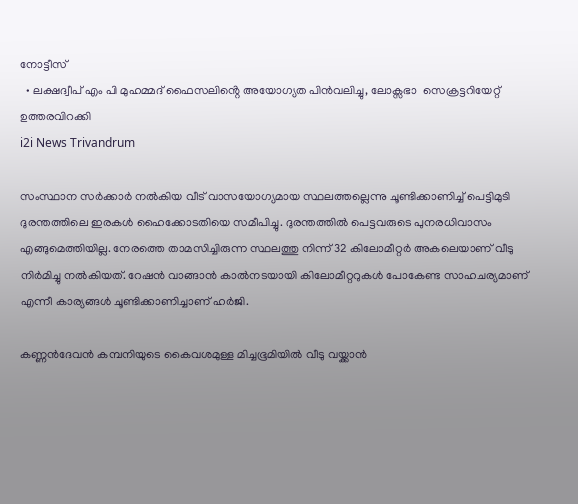നോട്ടീസ്
  • ലക്ഷദ്വീപ് എം പി മുഹമ്മദ് ഫൈസലിൻ്റെ അയോഗ്യത പിൻവലിച്ചു, ലോക്സഭാ  സെക്രട്ടറിയേറ്റ് ഉത്തരവിറക്കി
i2i News Trivandrum

സംസ്ഥാന സർക്കാർ നൽകിയ വീട് വാസയോഗ്യമായ സ്ഥലത്തല്ലെന്നു ചൂണ്ടിക്കാണിച്ച് പെട്ടിമുടി ദുരന്തത്തിലെ ഇരകൾ ഹൈക്കോടതിയെ സമീപിച്ചു. ദുരന്തത്തിൽ പെട്ടവരുടെ പുനരധിവാസം എങ്ങുമെത്തിയില്ല. നേരത്തെ താമസിച്ചിരുന്ന സ്ഥലത്തു നിന്ന് 32 കിലോമീറ്റർ അകലെയാണ് വീടു നിർമിച്ചു നൽകിയത്. റേഷൻ വാങ്ങാൻ കാൽനടയായി കിലോമീറ്ററുകൾ പോകേണ്ട സാഹചര്യമാണ് എന്നീ കാര്യങ്ങൾ ചൂണ്ടിക്കാണിച്ചാണ് ഹർജി.

കണ്ണൻദേവൻ കമ്പനിയുടെ കൈവശമുള്ള മിച്ചഭൂമിയിൽ വീടു വയ്ക്കാൻ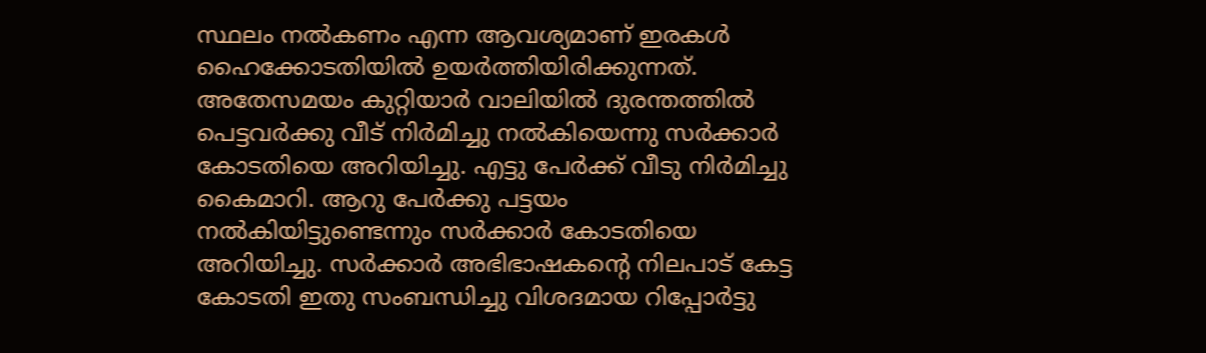സ്ഥലം നൽകണം എന്ന ആവശ്യമാണ് ഇരകൾ ഹൈക്കോടതിയിൽ ഉയർത്തിയിരിക്കുന്നത്. അതേസമയം കുറ്റിയാർ വാലിയിൽ ദുരന്തത്തിൽ പെട്ടവർക്കു വീട് നിർമിച്ചു നൽകിയെന്നു സർക്കാർ കോടതിയെ അറിയിച്ചു. എട്ടു പേർക്ക് വീടു നിർമിച്ചു കൈമാറി. ആറു പേർക്കു പട്ടയം നൽകിയിട്ടുണ്ടെന്നും സർക്കാർ കോടതിയെ അറിയിച്ചു. സർക്കാർ അഭിഭാഷകന്റെ നിലപാട് കേട്ട കോടതി ഇതു സംബന്ധിച്ചു വിശദമായ റിപ്പോർട്ടു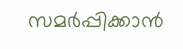സമർപ്പിക്കാൻ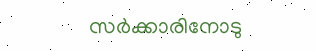സർക്കാരിനോടു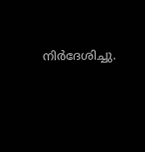നിർദേശിച്ചു.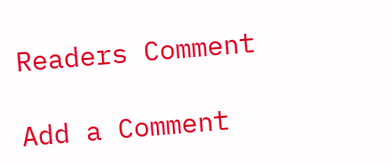Readers Comment

Add a Comment